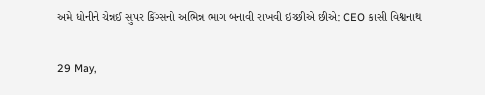અમે ધોનીને ચેન્નઈ સુપર કિંગ્સનો અભિન્ન ભાગ બનાવી રાખવી ઇચ્છીએ છીએ: CEO કાસી વિશ્વનાથ

29 May,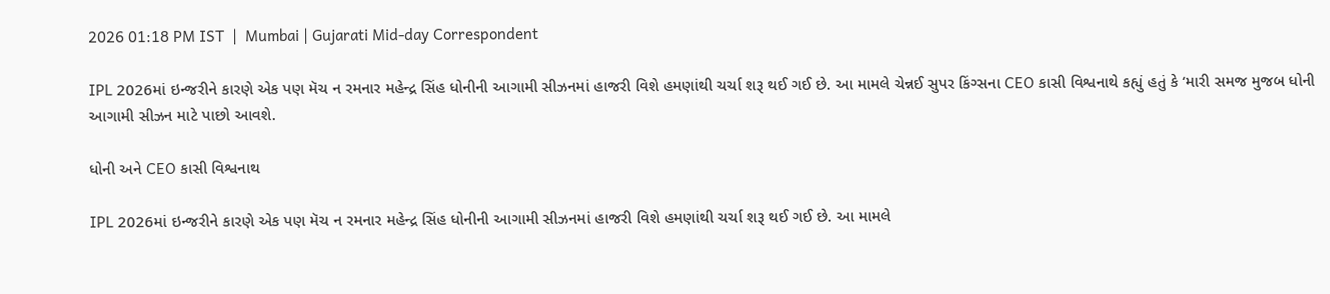2026 01:18 PM IST  |  Mumbai | Gujarati Mid-day Correspondent

IPL 2026માં ઇન્જરીને કારણે એક પણ મૅચ ન રમનાર મહેન્દ્ર સિંહ ધોનીની આગામી સીઝનમાં હાજરી વિશે હમણાંથી ચર્ચા શરૂ થઈ ગઈ છે. આ મામલે ચેન્નઈ સુપર કિંગ્સના CEO કાસી વિશ્વનાથે કહ્યું હતું કે ‘મારી સમજ મુજબ ધોની આગામી સીઝન માટે પાછો આવશે.

ધોની અને CEO કાસી વિશ્વનાથ

IPL 2026માં ઇન્જરીને કારણે એક પણ મૅચ ન રમનાર મહેન્દ્ર સિંહ ધોનીની આગામી સીઝનમાં હાજરી વિશે હમણાંથી ચર્ચા શરૂ થઈ ગઈ છે. આ મામલે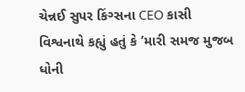ચેન્નઈ સુપર કિંગ્સના CEO કાસી વિશ્વનાથે કહ્યું હતું કે ‘મારી સમજ મુજબ ધોની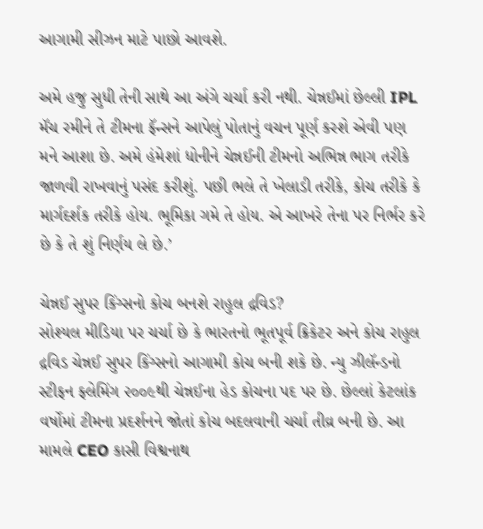આગામી સીઝન માટે પાછો આવશે.

અમે હજુ સુધી તેની સાથે આ અંગે ચર્ચા કરી નથી. ચેન્નઈમાં છેલ્લી IPL મૅચ રમીને તે ટીમના ફૅન્સને આપેલું પોતાનું વચન પૂર્ણ કરશે એવી પણ મને આશા છે. અમે હંમેશાં ધોનીને ચેન્નઈની ટીમનો અભિન્ન ભાગ તરીકે જાળવી રાખવાનું પસંદ કરીશું. પછી ભલે તે ખેલાડી તરીકે, કોચ તરીકે કે માર્ગદર્શક તરીકે હોય. ભૂમિકા ગમે તે હોય. એ આખરે તેના પર નિર્ભર કરે છે કે તે શું નિર્ણય લે છે.’

ચેન્નઈ સુપર કિંગ્સનો કોચ બનશે રાહુલ દ્રવિડ?
સોશ્યલ મીડિયા પર ચર્ચા છે કે ભારતનો ભૂતપૂર્વ ક્રિકેટર અને કોચ રાહુલ દ્રવિડ ચેન્નઈ સુપર કિંગ્સનો આગામી કોચ બની શકે છે. ન્યુ ઝીલૅન્ડનો સ્ટીફન ફ્લેમિંગ ૨૦૦૯થી ચેન્નઈના હેડ કોચના પદ પર છે. છેલ્લાં કેટલાંક વર્ષોમાં ટીમના પ્રદર્શનને જોતાં કોચ બદલવાની ચર્ચા તીવ્ર બની છે. આ મામલે CEO કાસી વિશ્વનાથ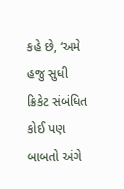કહે છે, ‘અમે હજુ સુધી ક્રિકેટ સંબંધિત કોઈ પણ બાબતો અંગે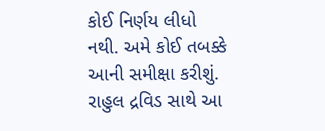કોઈ નિર્ણય લીધો નથી. અમે કોઈ તબક્કે આની સમીક્ષા કરીશું. રાહુલ દ્રવિડ સાથે આ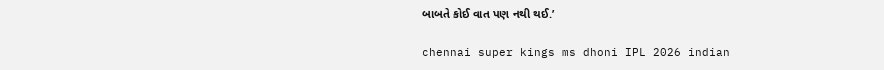બાબતે કોઈ વાત પણ નથી થઈ.’

chennai super kings ms dhoni IPL 2026 indian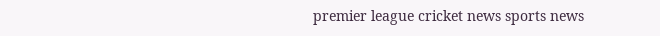premier league cricket news sports news